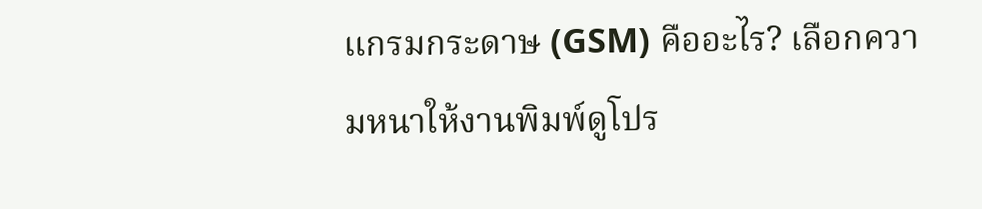แกรมกระดาษ (GSM) คืออะไร? เลือกความหนาให้งานพิมพ์ดูโปร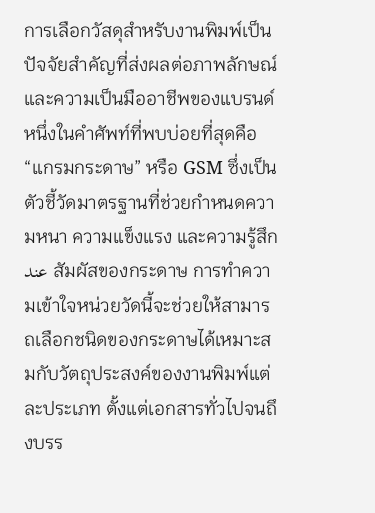การเลือกวัสดุสำหรับงานพิมพ์เป็นปัจจัยสำคัญที่ส่งผลต่อภาพลักษณ์และความเป็นมืออาชีพของแบรนด์ หนึ่งในคำศัพท์ที่พบบ่อยที่สุดคือ “แกรมกระดาษ” หรือ GSM ซึ่งเป็นตัวชี้วัดมาตรฐานที่ช่วยกำหนดความหนา ความแข็งแรง และความรู้สึก عند สัมผัสของกระดาษ การทำความเข้าใจหน่วยวัดนี้จะช่วยให้สามารถเลือกชนิดของกระดาษได้เหมาะสมกับวัตถุประสงค์ของงานพิมพ์แต่ละประเภท ตั้งแต่เอกสารทั่วไปจนถึงบรร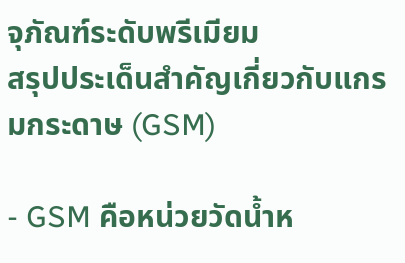จุภัณฑ์ระดับพรีเมียม
สรุปประเด็นสำคัญเกี่ยวกับแกรมกระดาษ (GSM)

- GSM คือหน่วยวัดน้ำห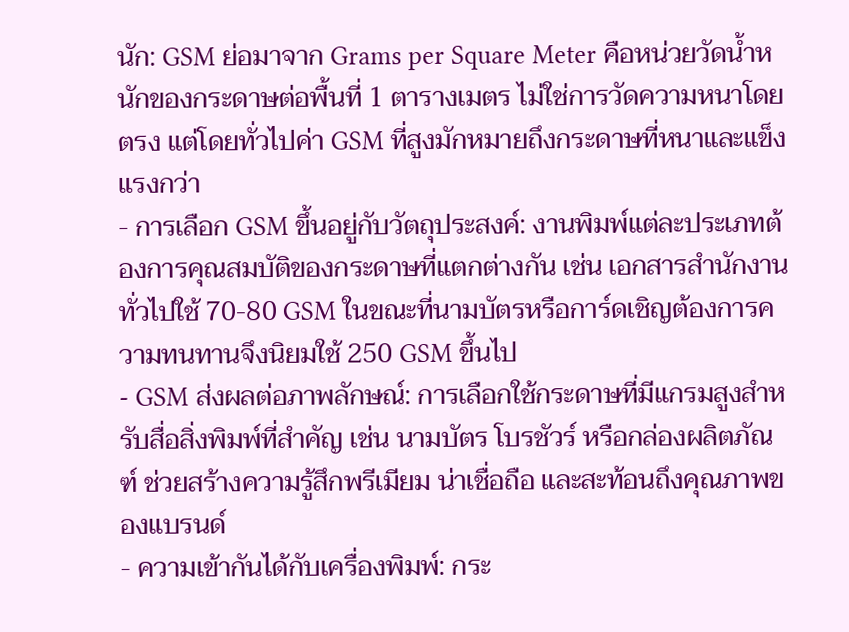นัก: GSM ย่อมาจาก Grams per Square Meter คือหน่วยวัดน้ำหนักของกระดาษต่อพื้นที่ 1 ตารางเมตร ไม่ใช่การวัดความหนาโดยตรง แต่โดยทั่วไปค่า GSM ที่สูงมักหมายถึงกระดาษที่หนาและแข็งแรงกว่า
- การเลือก GSM ขึ้นอยู่กับวัตถุประสงค์: งานพิมพ์แต่ละประเภทต้องการคุณสมบัติของกระดาษที่แตกต่างกัน เช่น เอกสารสำนักงานทั่วไปใช้ 70-80 GSM ในขณะที่นามบัตรหรือการ์ดเชิญต้องการความทนทานจึงนิยมใช้ 250 GSM ขึ้นไป
- GSM ส่งผลต่อภาพลักษณ์: การเลือกใช้กระดาษที่มีแกรมสูงสำหรับสื่อสิ่งพิมพ์ที่สำคัญ เช่น นามบัตร โบรชัวร์ หรือกล่องผลิตภัณฑ์ ช่วยสร้างความรู้สึกพรีเมียม น่าเชื่อถือ และสะท้อนถึงคุณภาพของแบรนด์
- ความเข้ากันได้กับเครื่องพิมพ์: กระ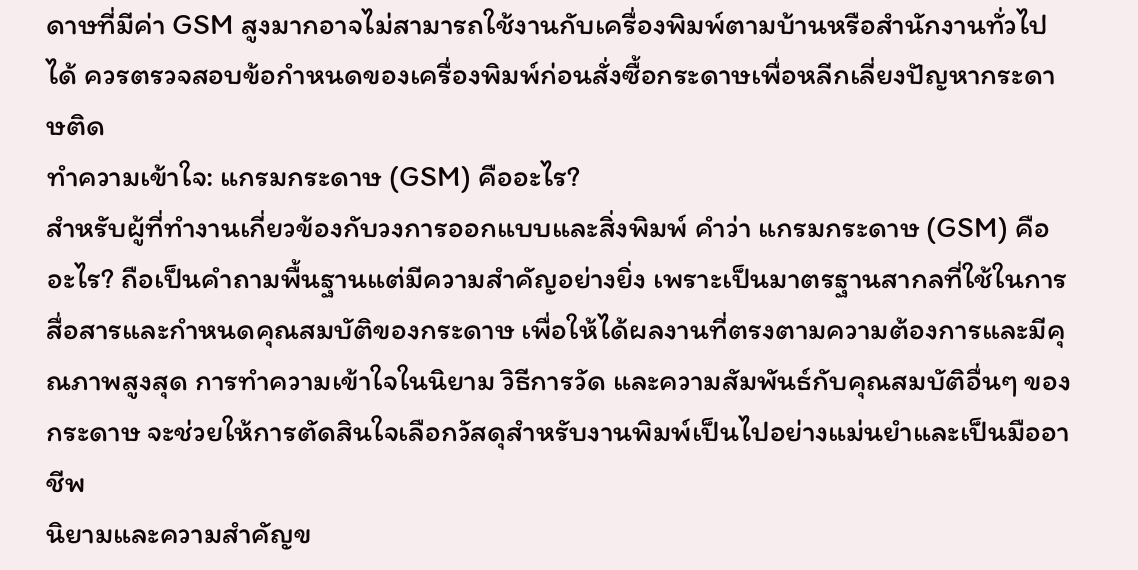ดาษที่มีค่า GSM สูงมากอาจไม่สามารถใช้งานกับเครื่องพิมพ์ตามบ้านหรือสำนักงานทั่วไปได้ ควรตรวจสอบข้อกำหนดของเครื่องพิมพ์ก่อนสั่งซื้อกระดาษเพื่อหลีกเลี่ยงปัญหากระดาษติด
ทำความเข้าใจ: แกรมกระดาษ (GSM) คืออะไร?
สำหรับผู้ที่ทำงานเกี่ยวข้องกับวงการออกแบบและสิ่งพิมพ์ คำว่า แกรมกระดาษ (GSM) คืออะไร? ถือเป็นคำถามพื้นฐานแต่มีความสำคัญอย่างยิ่ง เพราะเป็นมาตรฐานสากลที่ใช้ในการสื่อสารและกำหนดคุณสมบัติของกระดาษ เพื่อให้ได้ผลงานที่ตรงตามความต้องการและมีคุณภาพสูงสุด การทำความเข้าใจในนิยาม วิธีการวัด และความสัมพันธ์กับคุณสมบัติอื่นๆ ของกระดาษ จะช่วยให้การตัดสินใจเลือกวัสดุสำหรับงานพิมพ์เป็นไปอย่างแม่นยำและเป็นมืออาชีพ
นิยามและความสำคัญข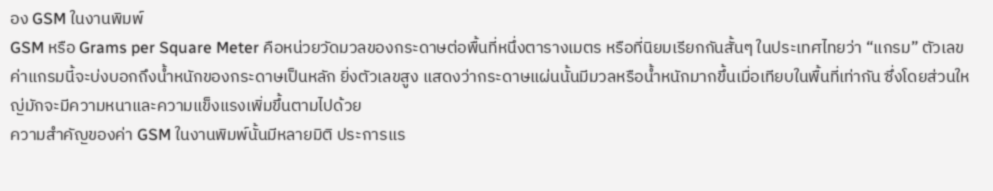อง GSM ในงานพิมพ์
GSM หรือ Grams per Square Meter คือหน่วยวัดมวลของกระดาษต่อพื้นที่หนึ่งตารางเมตร หรือที่นิยมเรียกกันสั้นๆ ในประเทศไทยว่า “แกรม” ตัวเลขค่าแกรมนี้จะบ่งบอกถึงน้ำหนักของกระดาษเป็นหลัก ยิ่งตัวเลขสูง แสดงว่ากระดาษแผ่นนั้นมีมวลหรือน้ำหนักมากขึ้นเมื่อเทียบในพื้นที่เท่ากัน ซึ่งโดยส่วนใหญ่มักจะมีความหนาและความแข็งแรงเพิ่มขึ้นตามไปด้วย
ความสำคัญของค่า GSM ในงานพิมพ์นั้นมีหลายมิติ ประการแร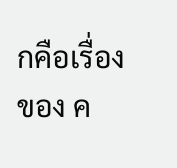กคือเรื่องของ ค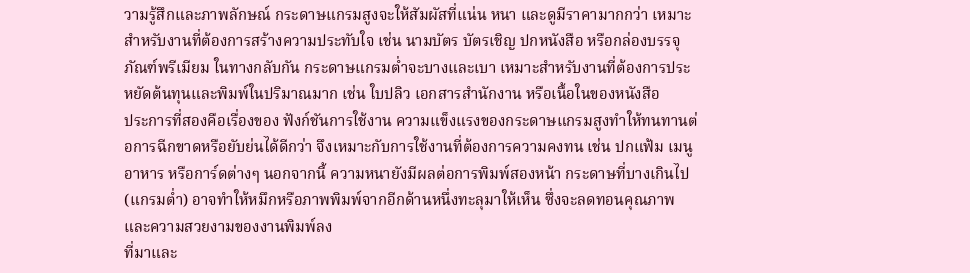วามรู้สึกและภาพลักษณ์ กระดาษแกรมสูงจะให้สัมผัสที่แน่น หนา และดูมีราคามากกว่า เหมาะสำหรับงานที่ต้องการสร้างความประทับใจ เช่น นามบัตร บัตรเชิญ ปกหนังสือ หรือกล่องบรรจุภัณฑ์พรีเมียม ในทางกลับกัน กระดาษแกรมต่ำจะบางและเบา เหมาะสำหรับงานที่ต้องการประหยัดต้นทุนและพิมพ์ในปริมาณมาก เช่น ใบปลิว เอกสารสำนักงาน หรือเนื้อในของหนังสือ
ประการที่สองคือเรื่องของ ฟังก์ชันการใช้งาน ความแข็งแรงของกระดาษแกรมสูงทำให้ทนทานต่อการฉีกขาดหรือยับย่นได้ดีกว่า จึงเหมาะกับการใช้งานที่ต้องการความคงทน เช่น ปกแฟ้ม เมนูอาหาร หรือการ์ดต่างๆ นอกจากนี้ ความหนายังมีผลต่อการพิมพ์สองหน้า กระดาษที่บางเกินไป (แกรมต่ำ) อาจทำให้หมึกหรือภาพพิมพ์จากอีกด้านหนึ่งทะลุมาให้เห็น ซึ่งจะลดทอนคุณภาพและความสวยงามของงานพิมพ์ลง
ที่มาและ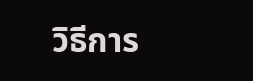วิธีการ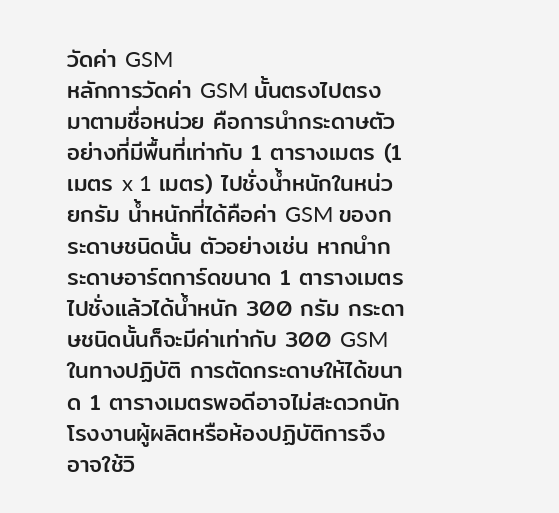วัดค่า GSM
หลักการวัดค่า GSM นั้นตรงไปตรงมาตามชื่อหน่วย คือการนำกระดาษตัวอย่างที่มีพื้นที่เท่ากับ 1 ตารางเมตร (1 เมตร x 1 เมตร) ไปชั่งน้ำหนักในหน่วยกรัม น้ำหนักที่ได้คือค่า GSM ของกระดาษชนิดนั้น ตัวอย่างเช่น หากนำกระดาษอาร์ตการ์ดขนาด 1 ตารางเมตรไปชั่งแล้วได้น้ำหนัก 300 กรัม กระดาษชนิดนั้นก็จะมีค่าเท่ากับ 300 GSM
ในทางปฏิบัติ การตัดกระดาษให้ได้ขนาด 1 ตารางเมตรพอดีอาจไม่สะดวกนัก โรงงานผู้ผลิตหรือห้องปฏิบัติการจึงอาจใช้วิ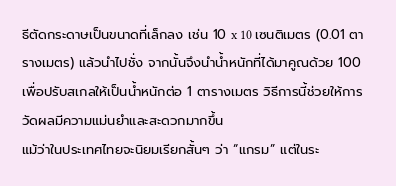ธีตัดกระดาษเป็นขนาดที่เล็กลง เช่น 10 x 10 เซนติเมตร (0.01 ตารางเมตร) แล้วนำไปชั่ง จากนั้นจึงนำน้ำหนักที่ได้มาคูณด้วย 100 เพื่อปรับสเกลให้เป็นน้ำหนักต่อ 1 ตารางเมตร วิธีการนี้ช่วยให้การวัดผลมีความแม่นยำและสะดวกมากขึ้น
แม้ว่าในประเทศไทยจะนิยมเรียกสั้นๆ ว่า “แกรม” แต่ในระ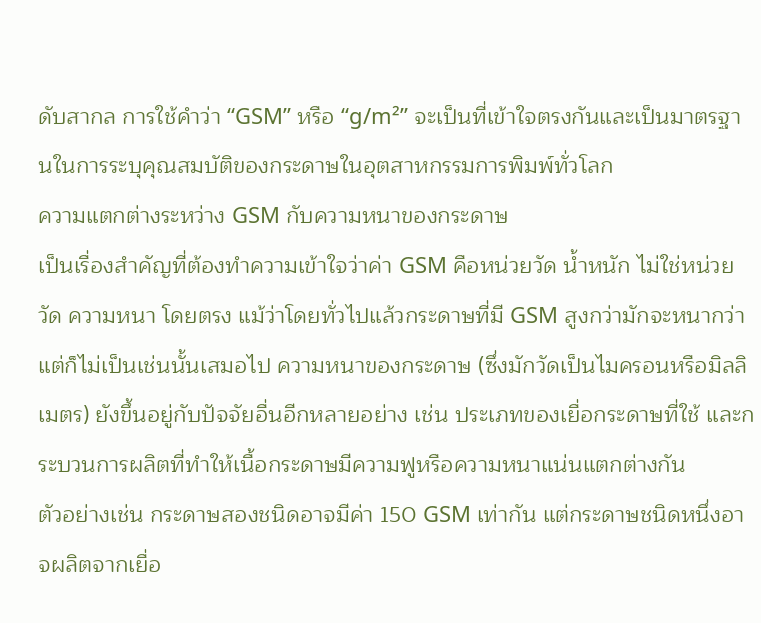ดับสากล การใช้คำว่า “GSM” หรือ “g/m²” จะเป็นที่เข้าใจตรงกันและเป็นมาตรฐานในการระบุคุณสมบัติของกระดาษในอุตสาหกรรมการพิมพ์ทั่วโลก
ความแตกต่างระหว่าง GSM กับความหนาของกระดาษ
เป็นเรื่องสำคัญที่ต้องทำความเข้าใจว่าค่า GSM คือหน่วยวัด น้ำหนัก ไม่ใช่หน่วยวัด ความหนา โดยตรง แม้ว่าโดยทั่วไปแล้วกระดาษที่มี GSM สูงกว่ามักจะหนากว่า แต่ก็ไม่เป็นเช่นนั้นเสมอไป ความหนาของกระดาษ (ซึ่งมักวัดเป็นไมครอนหรือมิลลิเมตร) ยังขึ้นอยู่กับปัจจัยอื่นอีกหลายอย่าง เช่น ประเภทของเยื่อกระดาษที่ใช้ และกระบวนการผลิตที่ทำให้เนื้อกระดาษมีความฟูหรือความหนาแน่นแตกต่างกัน
ตัวอย่างเช่น กระดาษสองชนิดอาจมีค่า 150 GSM เท่ากัน แต่กระดาษชนิดหนึ่งอาจผลิตจากเยื่อ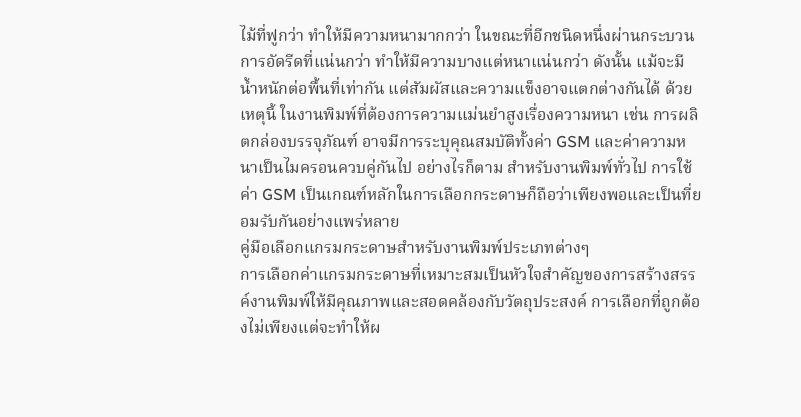ไม้ที่ฟูกว่า ทำให้มีความหนามากกว่า ในขณะที่อีกชนิดหนึ่งผ่านกระบวนการอัดรีดที่แน่นกว่า ทำให้มีความบางแต่หนาแน่นกว่า ดังนั้น แม้จะมีน้ำหนักต่อพื้นที่เท่ากัน แต่สัมผัสและความแข็งอาจแตกต่างกันได้ ด้วยเหตุนี้ ในงานพิมพ์ที่ต้องการความแม่นยำสูงเรื่องความหนา เช่น การผลิตกล่องบรรจุภัณฑ์ อาจมีการระบุคุณสมบัติทั้งค่า GSM และค่าความหนาเป็นไมครอนควบคู่กันไป อย่างไรก็ตาม สำหรับงานพิมพ์ทั่วไป การใช้ค่า GSM เป็นเกณฑ์หลักในการเลือกกระดาษก็ถือว่าเพียงพอและเป็นที่ยอมรับกันอย่างแพร่หลาย
คู่มือเลือกแกรมกระดาษสำหรับงานพิมพ์ประเภทต่างๆ
การเลือกค่าแกรมกระดาษที่เหมาะสมเป็นหัวใจสำคัญของการสร้างสรรค์งานพิมพ์ให้มีคุณภาพและสอดคล้องกับวัตถุประสงค์ การเลือกที่ถูกต้องไม่เพียงแต่จะทำให้ผ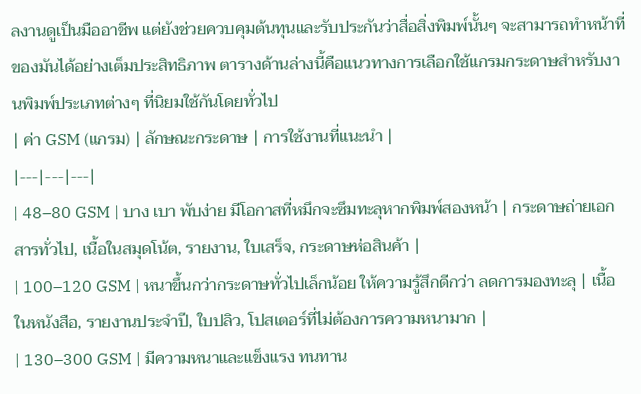ลงานดูเป็นมืออาชีพ แต่ยังช่วยควบคุมต้นทุนและรับประกันว่าสื่อสิ่งพิมพ์นั้นๆ จะสามารถทำหน้าที่ของมันได้อย่างเต็มประสิทธิภาพ ตารางด้านล่างนี้คือแนวทางการเลือกใช้แกรมกระดาษสำหรับงานพิมพ์ประเภทต่างๆ ที่นิยมใช้กันโดยทั่วไป
| ค่า GSM (แกรม) | ลักษณะกระดาษ | การใช้งานที่แนะนำ |
|---|---|---|
| 48–80 GSM | บาง เบา พับง่าย มีโอกาสที่หมึกจะซึมทะลุหากพิมพ์สองหน้า | กระดาษถ่ายเอกสารทั่วไป, เนื้อในสมุดโน้ต, รายงาน, ใบเสร็จ, กระดาษห่อสินค้า |
| 100–120 GSM | หนาขึ้นกว่ากระดาษทั่วไปเล็กน้อย ให้ความรู้สึกดีกว่า ลดการมองทะลุ | เนื้อในหนังสือ, รายงานประจำปี, ใบปลิว, โปสเตอร์ที่ไม่ต้องการความหนามาก |
| 130–300 GSM | มีความหนาและแข็งแรง ทนทาน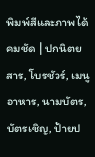พิมพ์สีและภาพได้คมชัด | ปกนิตยสาร, โบรชัวร์, เมนูอาหาร, นามบัตร, บัตรเชิญ, ป้ายป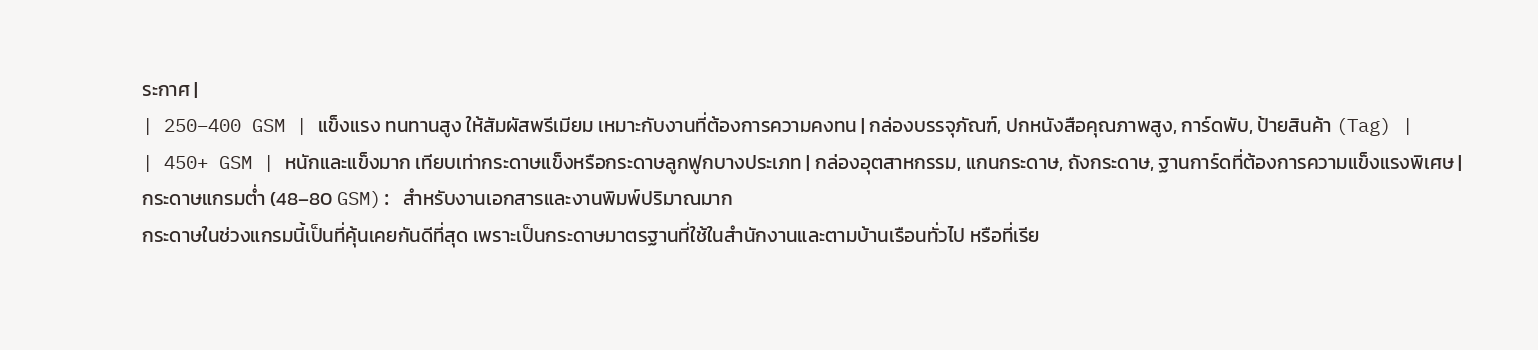ระกาศ |
| 250–400 GSM | แข็งแรง ทนทานสูง ให้สัมผัสพรีเมียม เหมาะกับงานที่ต้องการความคงทน | กล่องบรรจุภัณฑ์, ปกหนังสือคุณภาพสูง, การ์ดพับ, ป้ายสินค้า (Tag) |
| 450+ GSM | หนักและแข็งมาก เทียบเท่ากระดาษแข็งหรือกระดาษลูกฟูกบางประเภท | กล่องอุตสาหกรรม, แกนกระดาษ, ถังกระดาษ, ฐานการ์ดที่ต้องการความแข็งแรงพิเศษ |
กระดาษแกรมต่ำ (48–80 GSM): สำหรับงานเอกสารและงานพิมพ์ปริมาณมาก
กระดาษในช่วงแกรมนี้เป็นที่คุ้นเคยกันดีที่สุด เพราะเป็นกระดาษมาตรฐานที่ใช้ในสำนักงานและตามบ้านเรือนทั่วไป หรือที่เรีย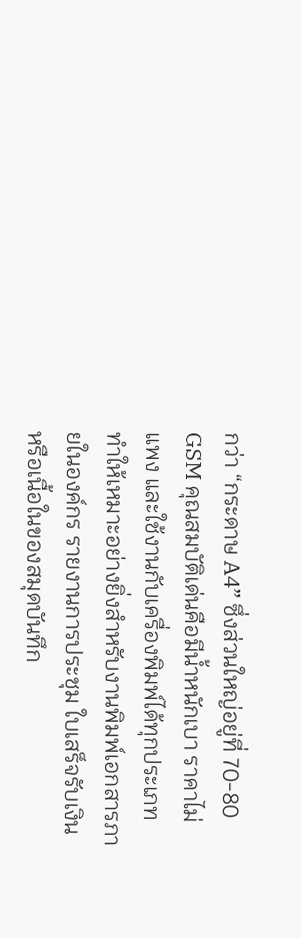กว่า “กระดาษ A4” ซึ่งส่วนใหญ่อยู่ที่ 70-80 GSM คุณสมบัติเด่นคือมีน้ำหนักเบา ราคาไม่แพง และใช้งานกับเครื่องพิมพ์ได้ทุกประเภท ทำให้เหมาะอย่างยิ่งสำหรับงานพิมพ์เอกสารภายในองค์กร รายงานการประชุม ใบเสร็จรับเงิน หรือเนื้อในของสมุดบันทึก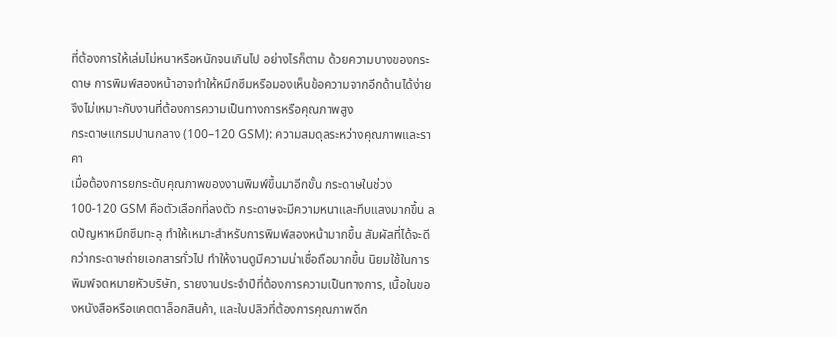ที่ต้องการให้เล่มไม่หนาหรือหนักจนเกินไป อย่างไรก็ตาม ด้วยความบางของกระดาษ การพิมพ์สองหน้าอาจทำให้หมึกซึมหรือมองเห็นข้อความจากอีกด้านได้ง่าย จึงไม่เหมาะกับงานที่ต้องการความเป็นทางการหรือคุณภาพสูง
กระดาษแกรมปานกลาง (100–120 GSM): ความสมดุลระหว่างคุณภาพและราคา
เมื่อต้องการยกระดับคุณภาพของงานพิมพ์ขึ้นมาอีกขั้น กระดาษในช่วง 100-120 GSM คือตัวเลือกที่ลงตัว กระดาษจะมีความหนาและทึบแสงมากขึ้น ลดปัญหาหมึกซึมทะลุ ทำให้เหมาะสำหรับการพิมพ์สองหน้ามากขึ้น สัมผัสที่ได้จะดีกว่ากระดาษถ่ายเอกสารทั่วไป ทำให้งานดูมีความน่าเชื่อถือมากขึ้น นิยมใช้ในการพิมพ์จดหมายหัวบริษัท, รายงานประจำปีที่ต้องการความเป็นทางการ, เนื้อในของหนังสือหรือแคตตาล็อกสินค้า, และใบปลิวที่ต้องการคุณภาพดีก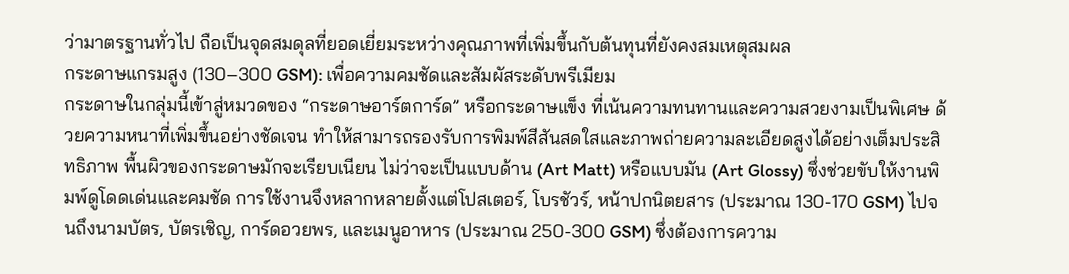ว่ามาตรฐานทั่วไป ถือเป็นจุดสมดุลที่ยอดเยี่ยมระหว่างคุณภาพที่เพิ่มขึ้นกับต้นทุนที่ยังคงสมเหตุสมผล
กระดาษแกรมสูง (130–300 GSM): เพื่อความคมชัดและสัมผัสระดับพรีเมียม
กระดาษในกลุ่มนี้เข้าสู่หมวดของ “กระดาษอาร์ตการ์ด” หรือกระดาษแข็ง ที่เน้นความทนทานและความสวยงามเป็นพิเศษ ด้วยความหนาที่เพิ่มขึ้นอย่างชัดเจน ทำให้สามารถรองรับการพิมพ์สีสันสดใสและภาพถ่ายความละเอียดสูงได้อย่างเต็มประสิทธิภาพ พื้นผิวของกระดาษมักจะเรียบเนียน ไม่ว่าจะเป็นแบบด้าน (Art Matt) หรือแบบมัน (Art Glossy) ซึ่งช่วยขับให้งานพิมพ์ดูโดดเด่นและคมชัด การใช้งานจึงหลากหลายตั้งแต่โปสเตอร์, โบรชัวร์, หน้าปกนิตยสาร (ประมาณ 130-170 GSM) ไปจนถึงนามบัตร, บัตรเชิญ, การ์ดอวยพร, และเมนูอาหาร (ประมาณ 250-300 GSM) ซึ่งต้องการความ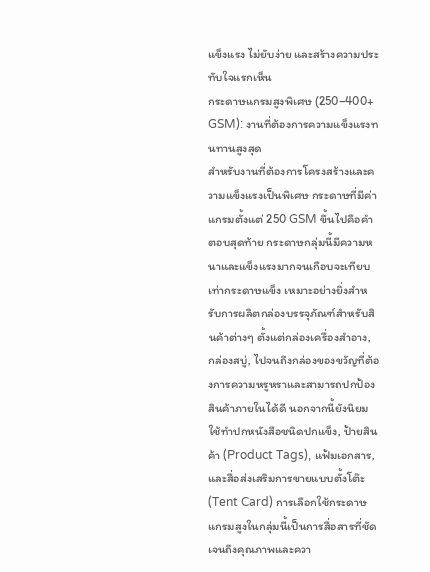แข็งแรง ไม่ยับง่าย และสร้างความประทับใจแรกเห็น
กระดาษแกรมสูงพิเศษ (250–400+ GSM): งานที่ต้องการความแข็งแรงทนทานสูงสุด
สำหรับงานที่ต้องการโครงสร้างและความแข็งแรงเป็นพิเศษ กระดาษที่มีค่าแกรมตั้งแต่ 250 GSM ขึ้นไปคือคำตอบสุดท้าย กระดาษกลุ่มนี้มีความหนาและแข็งแรงมากจนเกือบจะเทียบเท่ากระดาษแข็ง เหมาะอย่างยิ่งสำหรับการผลิตกล่องบรรจุภัณฑ์สำหรับสินค้าต่างๆ ตั้งแต่กล่องเครื่องสำอาง, กล่องสบู่, ไปจนถึงกล่องของขวัญที่ต้องการความหรูหราและสามารถปกป้องสินค้าภายในได้ดี นอกจากนี้ยังนิยมใช้ทำปกหนังสือชนิดปกแข็ง, ป้ายสินค้า (Product Tags), แฟ้มเอกสาร, และสื่อส่งเสริมการขายแบบตั้งโต๊ะ (Tent Card) การเลือกใช้กระดาษแกรมสูงในกลุ่มนี้เป็นการสื่อสารที่ชัดเจนถึงคุณภาพและควา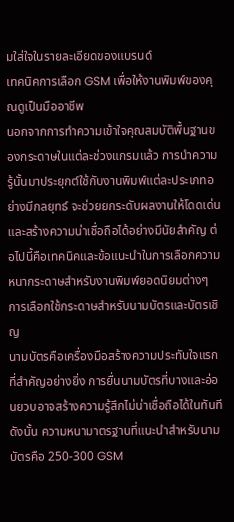มใส่ใจในรายละเอียดของแบรนด์
เทคนิคการเลือก GSM เพื่อให้งานพิมพ์ของคุณดูเป็นมืออาชีพ
นอกจากการทำความเข้าใจคุณสมบัติพื้นฐานของกระดาษในแต่ละช่วงแกรมแล้ว การนำความรู้นั้นมาประยุกต์ใช้กับงานพิมพ์แต่ละประเภทอย่างมีกลยุทธ์ จะช่วยยกระดับผลงานให้โดดเด่นและสร้างความน่าเชื่อถือได้อย่างมีนัยสำคัญ ต่อไปนี้คือเทคนิคและข้อแนะนำในการเลือกความหนากระดาษสำหรับงานพิมพ์ยอดนิยมต่างๆ
การเลือกใช้กระดาษสำหรับนามบัตรและบัตรเชิญ
นามบัตรคือเครื่องมือสร้างความประทับใจแรกที่สำคัญอย่างยิ่ง การยื่นนามบัตรที่บางและอ่อนยวบอาจสร้างความรู้สึกไม่น่าเชื่อถือได้ในทันที ดังนั้น ความหนามาตรฐานที่แนะนำสำหรับนามบัตรคือ 250-300 GSM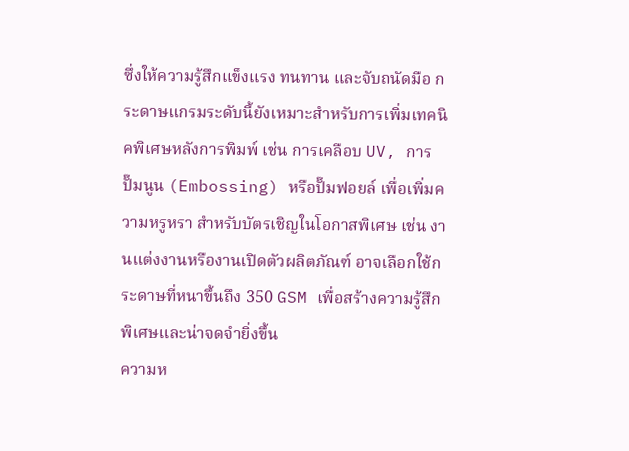ซึ่งให้ความรู้สึกแข็งแรง ทนทาน และจับถนัดมือ กระดาษแกรมระดับนี้ยังเหมาะสำหรับการเพิ่มเทคนิคพิเศษหลังการพิมพ์ เช่น การเคลือบ UV, การปั๊มนูน (Embossing) หรือปั๊มฟอยล์ เพื่อเพิ่มความหรูหรา สำหรับบัตรเชิญในโอกาสพิเศษ เช่น งานแต่งงานหรืองานเปิดตัวผลิตภัณฑ์ อาจเลือกใช้กระดาษที่หนาขึ้นถึง 350 GSM เพื่อสร้างความรู้สึกพิเศษและน่าจดจำยิ่งขึ้น
ความห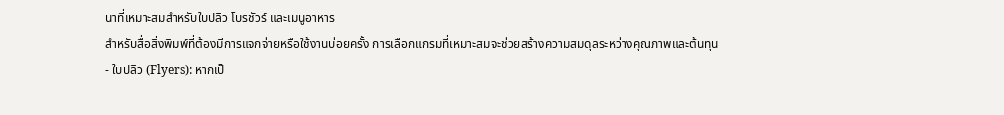นาที่เหมาะสมสำหรับใบปลิว โบรชัวร์ และเมนูอาหาร
สำหรับสื่อสิ่งพิมพ์ที่ต้องมีการแจกจ่ายหรือใช้งานบ่อยครั้ง การเลือกแกรมที่เหมาะสมจะช่วยสร้างความสมดุลระหว่างคุณภาพและต้นทุน
- ใบปลิว (Flyers): หากเป็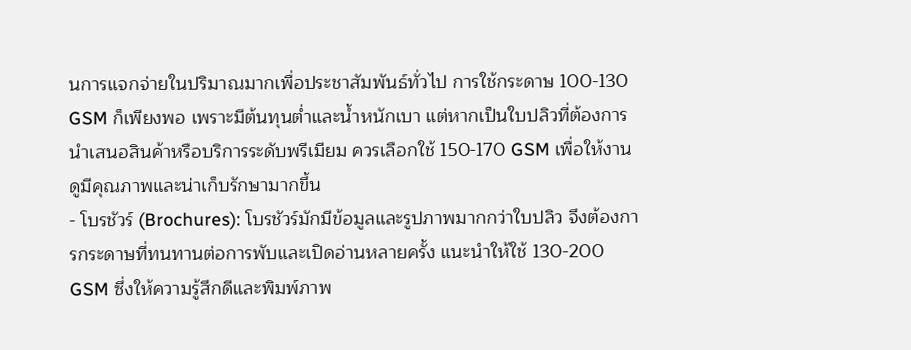นการแจกจ่ายในปริมาณมากเพื่อประชาสัมพันธ์ทั่วไป การใช้กระดาษ 100-130 GSM ก็เพียงพอ เพราะมีต้นทุนต่ำและน้ำหนักเบา แต่หากเป็นใบปลิวที่ต้องการนำเสนอสินค้าหรือบริการระดับพรีเมียม ควรเลือกใช้ 150-170 GSM เพื่อให้งานดูมีคุณภาพและน่าเก็บรักษามากขึ้น
- โบรชัวร์ (Brochures): โบรชัวร์มักมีข้อมูลและรูปภาพมากกว่าใบปลิว จึงต้องการกระดาษที่ทนทานต่อการพับและเปิดอ่านหลายครั้ง แนะนำให้ใช้ 130-200 GSM ซึ่งให้ความรู้สึกดีและพิมพ์ภาพ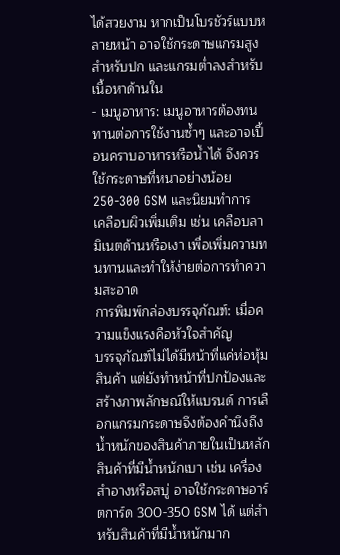ได้สวยงาม หากเป็นโบรชัวร์แบบหลายหน้า อาจใช้กระดาษแกรมสูงสำหรับปก และแกรมต่ำลงสำหรับเนื้อหาด้านใน
- เมนูอาหาร: เมนูอาหารต้องทนทานต่อการใช้งานซ้ำๆ และอาจเปื้อนคราบอาหารหรือน้ำได้ จึงควรใช้กระดาษที่หนาอย่างน้อย 250-300 GSM และนิยมทำการเคลือบผิวเพิ่มเติม เช่น เคลือบลามิเนตด้านหรือเงา เพื่อเพิ่มความทนทานและทำให้ง่ายต่อการทำความสะอาด
การพิมพ์กล่องบรรจุภัณฑ์: เมื่อความแข็งแรงคือหัวใจสำคัญ
บรรจุภัณฑ์ไม่ได้มีหน้าที่แค่ห่อหุ้มสินค้า แต่ยังทำหน้าที่ปกป้องและสร้างภาพลักษณ์ให้แบรนด์ การเลือกแกรมกระดาษจึงต้องคำนึงถึงน้ำหนักของสินค้าภายในเป็นหลัก สินค้าที่มีน้ำหนักเบา เช่น เครื่องสำอางหรือสบู่ อาจใช้กระดาษอาร์ตการ์ด 300-350 GSM ได้ แต่สำหรับสินค้าที่มีน้ำหนักมาก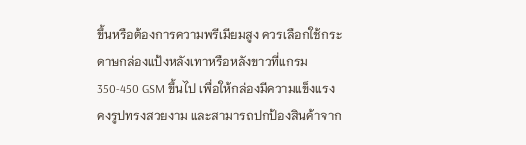ขึ้นหรือต้องการความพรีเมียมสูง ควรเลือกใช้กระดาษกล่องแป้งหลังเทาหรือหลังขาวที่แกรม 350-450 GSM ขึ้นไป เพื่อให้กล่องมีความแข็งแรง คงรูปทรงสวยงาม และสามารถปกป้องสินค้าจาก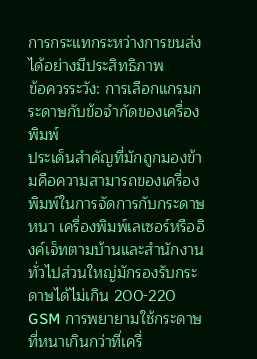การกระแทกระหว่างการขนส่งได้อย่างมีประสิทธิภาพ
ข้อควรระวัง: การเลือกแกรมกระดาษกับข้อจำกัดของเครื่องพิมพ์
ประเด็นสำคัญที่มักถูกมองข้ามคือความสามารถของเครื่องพิมพ์ในการจัดการกับกระดาษหนา เครื่องพิมพ์เลเซอร์หรืออิงค์เจ็ทตามบ้านและสำนักงานทั่วไปส่วนใหญ่มักรองรับกระดาษได้ไม่เกิน 200-220 GSM การพยายามใช้กระดาษที่หนาเกินกว่าที่เครื่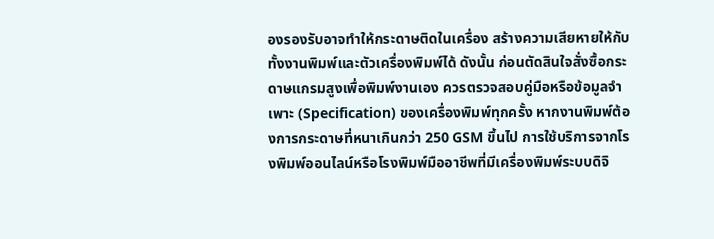องรองรับอาจทำให้กระดาษติดในเครื่อง สร้างความเสียหายให้กับทั้งงานพิมพ์และตัวเครื่องพิมพ์ได้ ดังนั้น ก่อนตัดสินใจสั่งซื้อกระดาษแกรมสูงเพื่อพิมพ์งานเอง ควรตรวจสอบคู่มือหรือข้อมูลจำเพาะ (Specification) ของเครื่องพิมพ์ทุกครั้ง หากงานพิมพ์ต้องการกระดาษที่หนาเกินกว่า 250 GSM ขึ้นไป การใช้บริการจากโรงพิมพ์ออนไลน์หรือโรงพิมพ์มืออาชีพที่มีเครื่องพิมพ์ระบบดิจิ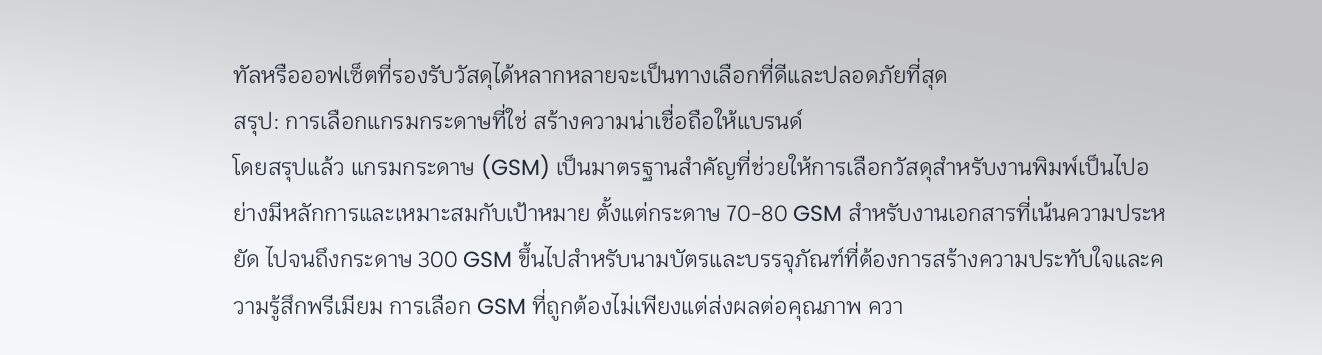ทัลหรือออฟเซ็ตที่รองรับวัสดุได้หลากหลายจะเป็นทางเลือกที่ดีและปลอดภัยที่สุด
สรุป: การเลือกแกรมกระดาษที่ใช่ สร้างความน่าเชื่อถือให้แบรนด์
โดยสรุปแล้ว แกรมกระดาษ (GSM) เป็นมาตรฐานสำคัญที่ช่วยให้การเลือกวัสดุสำหรับงานพิมพ์เป็นไปอย่างมีหลักการและเหมาะสมกับเป้าหมาย ตั้งแต่กระดาษ 70-80 GSM สำหรับงานเอกสารที่เน้นความประหยัด ไปจนถึงกระดาษ 300 GSM ขึ้นไปสำหรับนามบัตรและบรรจุภัณฑ์ที่ต้องการสร้างความประทับใจและความรู้สึกพรีเมียม การเลือก GSM ที่ถูกต้องไม่เพียงแต่ส่งผลต่อคุณภาพ ควา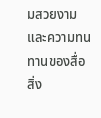มสวยงาม และความทนทานของสื่อสิ่ง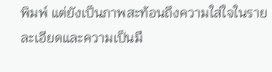พิมพ์ แต่ยังเป็นภาพสะท้อนถึงความใส่ใจในรายละเอียดและความเป็นมื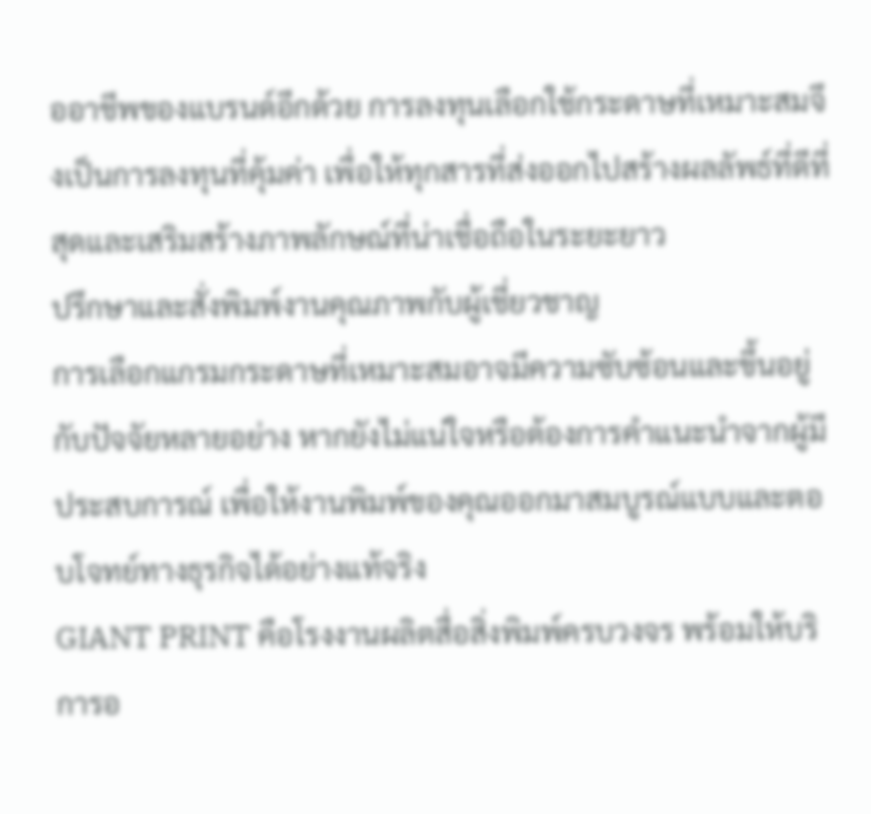ออาชีพของแบรนด์อีกด้วย การลงทุนเลือกใช้กระดาษที่เหมาะสมจึงเป็นการลงทุนที่คุ้มค่า เพื่อให้ทุกสารที่ส่งออกไปสร้างผลลัพธ์ที่ดีที่สุดและเสริมสร้างภาพลักษณ์ที่น่าเชื่อถือในระยะยาว
ปรึกษาและสั่งพิมพ์งานคุณภาพกับผู้เชี่ยวชาญ
การเลือกแกรมกระดาษที่เหมาะสมอาจมีความซับซ้อนและขึ้นอยู่กับปัจจัยหลายอย่าง หากยังไม่แน่ใจหรือต้องการคำแนะนำจากผู้มีประสบการณ์ เพื่อให้งานพิมพ์ของคุณออกมาสมบูรณ์แบบและตอบโจทย์ทางธุรกิจได้อย่างแท้จริง
GIANT PRINT คือโรงงานผลิตสื่อสิ่งพิมพ์ครบวงจร พร้อมให้บริการอ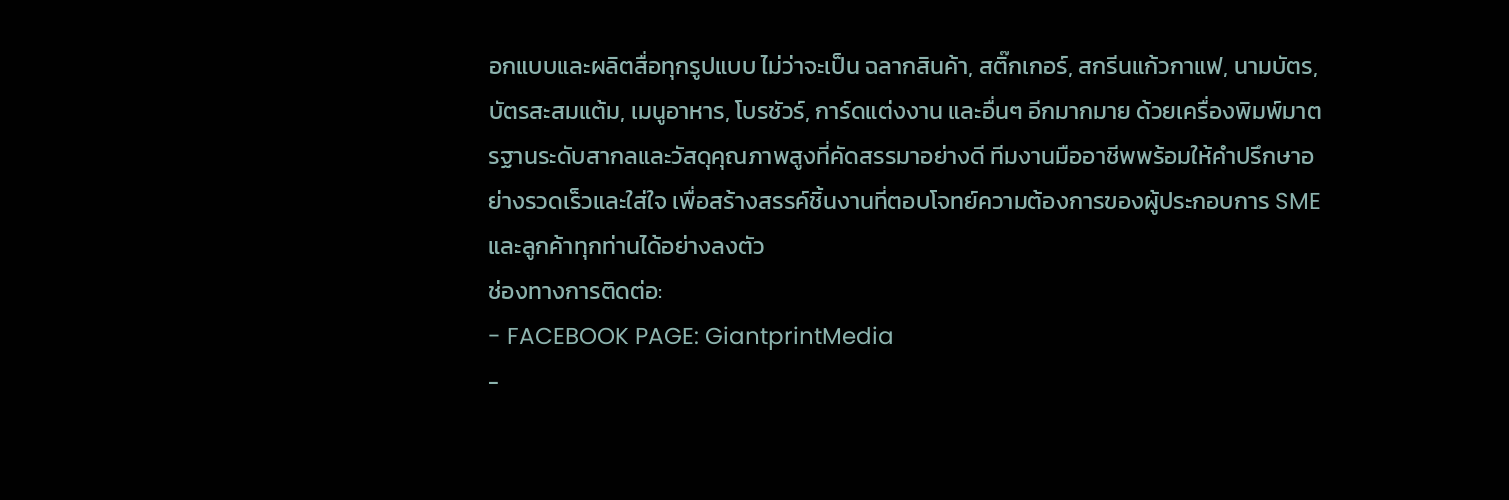อกแบบและผลิตสื่อทุกรูปแบบ ไม่ว่าจะเป็น ฉลากสินค้า, สติ๊กเกอร์, สกรีนแก้วกาแฟ, นามบัตร, บัตรสะสมแต้ม, เมนูอาหาร, โบรชัวร์, การ์ดแต่งงาน และอื่นๆ อีกมากมาย ด้วยเครื่องพิมพ์มาตรฐานระดับสากลและวัสดุคุณภาพสูงที่คัดสรรมาอย่างดี ทีมงานมืออาชีพพร้อมให้คำปรึกษาอย่างรวดเร็วและใส่ใจ เพื่อสร้างสรรค์ชิ้นงานที่ตอบโจทย์ความต้องการของผู้ประกอบการ SME และลูกค้าทุกท่านได้อย่างลงตัว
ช่องทางการติดต่อ:
- FACEBOOK PAGE: GiantprintMedia
-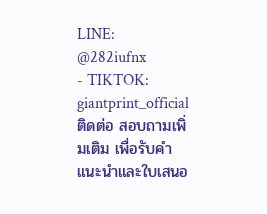LINE: @282iufnx
- TIKTOK: giantprint_official
ติดต่อ สอบถามเพิ่มเติม เพื่อรับคำแนะนำและใบเสนอ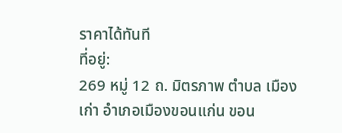ราคาได้ทันที
ที่อยู่:
269 หมู่ 12 ถ. มิตรภาพ ตำบล เมืองเก่า อำเภอเมืองขอนแก่น ขอน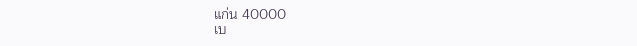แก่น 40000
เบ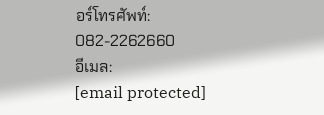อร์โทรศัพท์:
082-2262660
อีเมล:
[email protected]